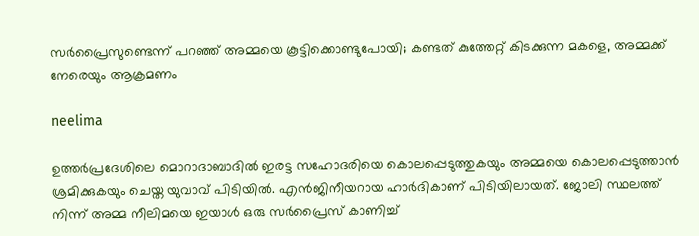സർപ്രൈസുണ്ടെന്ന് പറഞ്ഞ് അമ്മയെ കൂട്ടിക്കൊണ്ടുപോയി; കണ്ടത് കുത്തേറ്റ് കിടക്കുന്ന മകളെ, അമ്മക്ക് നേരെയും ആക്രമണം

neelima

ഉത്തർപ്രദേശിലെ മൊറാദാബാദിൽ ഇരട്ട സഹോദരിയെ കൊലപ്പെടുത്തുകയും അമ്മയെ കൊലപ്പെടുത്താൻ ശ്രമിക്കുകയും ചെയ്ത യുവാവ് പിടിയിൽ. എൻജിനീയറായ ഹാർദികാണ് പിടിയിലായത്. ജോലി സ്ഥലത്ത് നിന്ന് അമ്മ നീലിമയെ ഇയാൾ ഒരു സർപ്രൈസ് കാണിച്ച്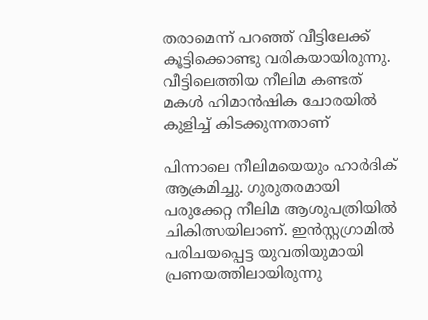തരാമെന്ന് പറഞ്ഞ് വീട്ടിലേക്ക് കൂട്ടിക്കൊണ്ടു വരികയായിരുന്നു. വീട്ടിലെത്തിയ നീലിമ കണ്ടത് മകൾ ഹിമാൻഷിക ചോരയിൽ കുളിച്ച് കിടക്കുന്നതാണ്

പിന്നാലെ നീലിമയെയും ഹാർദിക് ആക്രമിച്ചു. ഗുരുതരമായി പരുക്കേറ്റ നീലിമ ആശുപത്രിയിൽ ചികിത്സയിലാണ്. ഇൻസ്റ്റഗ്രാമിൽ പരിചയപ്പെട്ട യുവതിയുമായി പ്രണയത്തിലായിരുന്നു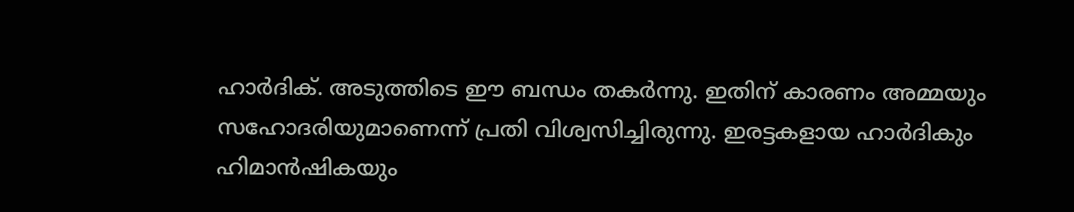ഹാർദിക്. അടുത്തിടെ ഈ ബന്ധം തകർന്നു. ഇതിന് കാരണം അമ്മയും സഹോദരിയുമാണെന്ന് പ്രതി വിശ്വസിച്ചിരുന്നു. ഇരട്ടകളായ ഹാർദികും ഹിമാൻഷികയും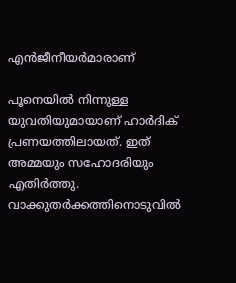എൻജീനീയർമാരാണ്

പൂനെയിൽ നിന്നുള്ള യുവതിയുമായാണ് ഹാർദിക് പ്രണയത്തിലായത്. ഇത് അമ്മയും സഹോദരിയും എതിർത്തു. വാക്കുതർക്കത്തിനൊടുവിൽ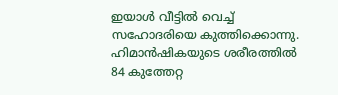ഇയാൾ വീട്ടിൽ വെച്ച് സഹോദരിയെ കുത്തിക്കൊന്നു. ഹിമാൻഷികയുടെ ശരീരത്തിൽ 84 കുത്തേറ്റ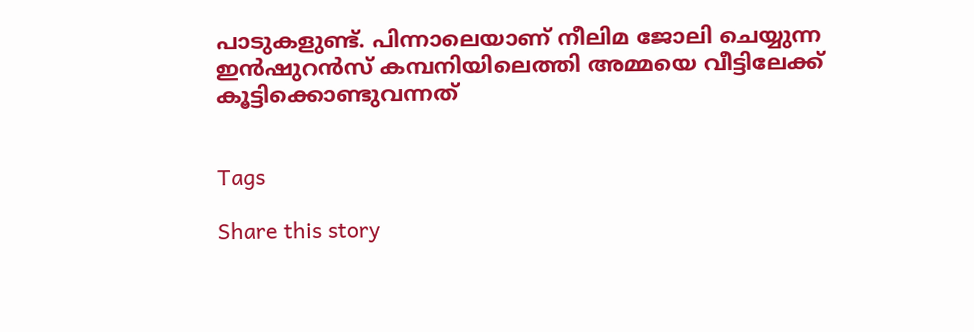പാടുകളുണ്ട്. പിന്നാലെയാണ് നീലിമ ജോലി ചെയ്യുന്ന ഇൻഷുറൻസ് കമ്പനിയിലെത്തി അമ്മയെ വീട്ടിലേക്ക് കൂട്ടിക്കൊണ്ടുവന്നത്‌


Tags

Share this story